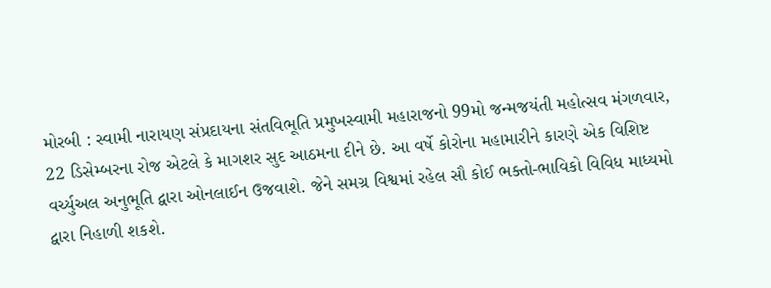મોરબી : સ્વામી નારાયણ સંપ્રદાયના સંતવિભૂતિ પ્રમુખસ્વામી મહારાજનો 99મો જન્મજયંતી મહોત્સવ મંગળવાર, 22 ડિસેમ્બરના રોજ એટલે કે માગશર સુદ આઠમના દીને છે. આ વર્ષે કોરોના મહામારીને કારણે એક વિશિષ્ટ વર્ચ્યુઅલ અનુભૂતિ દ્વારા ઓનલાઈન ઉજવાશે. જેને સમગ્ર વિશ્વમાં રહેલ સૌ કોઈ ભક્તો-ભાવિકો વિવિધ માધ્યમો દ્વારા નિહાળી શકશે.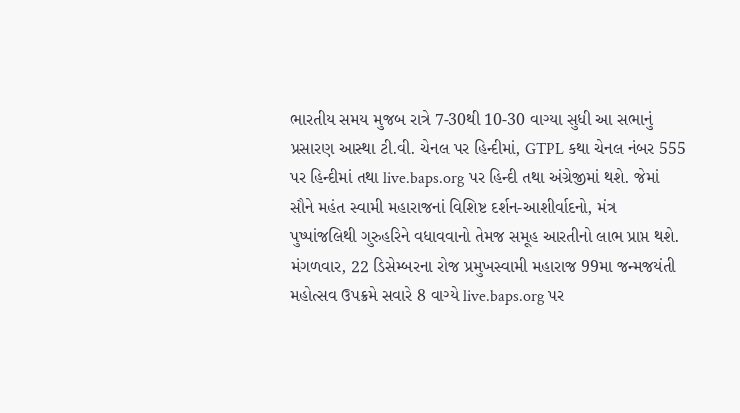ભારતીય સમય મુજબ રાત્રે 7-30થી 10-30 વાગ્યા સુધી આ સભાનું પ્રસારણ આસ્થા ટી.વી. ચેનલ પર હિન્દીમાં, GTPL કથા ચેનલ નંબર 555 પર હિન્દીમાં તથા live.baps.org પર હિન્દી તથા અંગ્રેજીમાં થશે. જેમાં સૌને મહંત સ્વામી મહારાજનાં વિશિષ્ટ દર્શન-આશીર્વાદનો, મંત્ર પુષ્પાંજલિથી ગુરુહરિને વધાવવાનો તેમજ સમૂહ આરતીનો લાભ પ્રાપ્ત થશે. મંગળવાર, 22 ડિસેમ્બરના રોજ પ્રમુખસ્વામી મહારાજ 99મા જન્મજયંતી મહોત્સવ ઉપક્રમે સવારે 8 વાગ્યે live.baps.org પર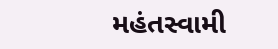મહંતસ્વામી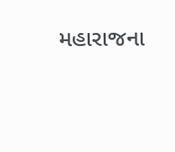મહારાજના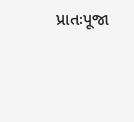પ્રાતઃપૂજા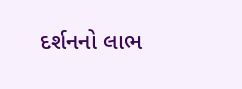દર્શનનો લાભ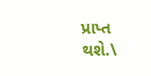પ્રાપ્ત થશે.\